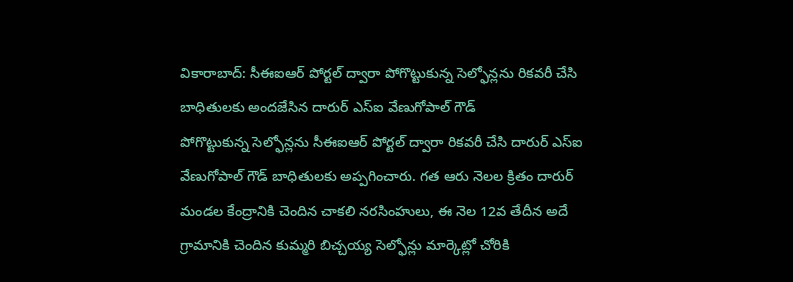వికారాబాద్: సీఈఐఆర్ పోర్టల్ ద్వారా పోగొట్టుకున్న సెల్ఫోన్లను రికవరీ చేసి బాధితులకు అందజేసిన దారుర్ ఎస్ఐ వేణుగోపాల్ గౌడ్
పోగొట్టుకున్న సెల్ఫోన్లను సీఈఐఆర్ పోర్టల్ ద్వారా రికవరీ చేసి దారుర్ ఎస్ఐ వేణుగోపాల్ గౌడ్ బాధితులకు అప్పగించారు. గత ఆరు నెలల క్రితం దారుర్ మండల కేంద్రానికి చెందిన చాకలి నరసింహులు, ఈ నెల 12వ తేదీన అదే గ్రామానికి చెందిన కుమ్మరి బిచ్చయ్య సెల్ఫోన్లు మార్కెట్లో చోరికి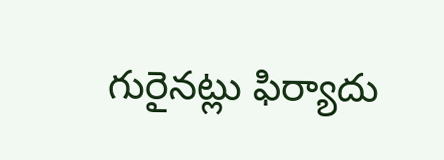గురైనట్లు ఫిర్యాదు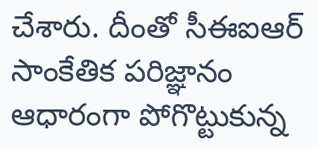చేశారు. దీంతో సీఈఐఆర్ సాంకేతిక పరిజ్ఞానం ఆధారంగా పోగొట్టుకున్న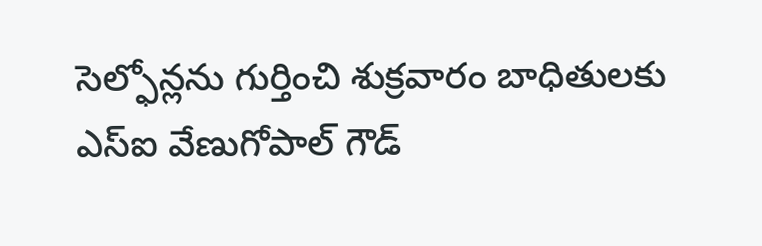సెల్ఫోన్లను గుర్తించి శుక్రవారం బాధితులకు ఎస్ఐ వేణుగోపాల్ గౌడ్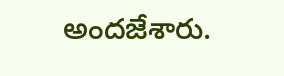అందజేశారు.